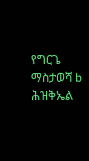የግርጌ ማስታወሻ b ሕዝቅኤል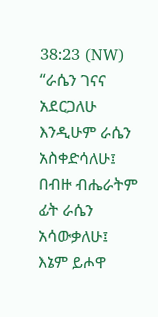38:23 (NW) “ራሴን ገናና አደርጋለሁ እንዲሁም ራሴን አስቀድሳለሁ፤ በብዙ ብሔራትም ፊት ራሴን አሳውቃለሁ፤ እኔም ይሖዋ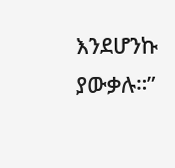እንደሆንኩ ያውቃሉ።”